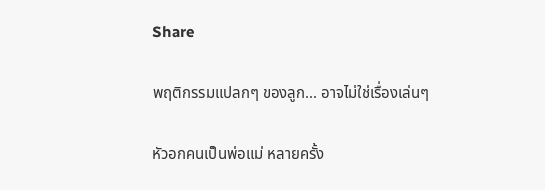Share

พฤติกรรมแปลกๆ ของลูก... อาจไม่ใช่เรื่องเล่นๆ

หัวอกคนเป็นพ่อแม่ หลายครั้ง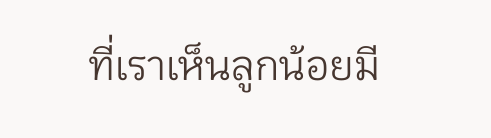ที่เราเห็นลูกน้อยมี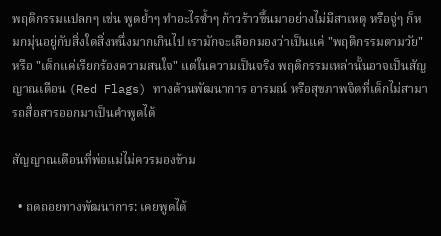พฤติกรรมแปลกๆ เช่น พูดย้ำๆ ทำอะไรซ้ำๆ ก้าวร้าวขึ้นมาอย่างไม่มีสาเหตุ หรือจู่ๆ ก็หมกมุ่นอยู่กับสิ่งใดสิ่งหนึ่งมากเกินไป เรามักจะเลือกมองว่าเป็นแค่ "พฤติกรรมตามวัย" หรือ "เด็กแค่เรียกร้องความสนใจ" แต่ในความเป็นจริง พฤติกรรมเหล่านั้นอาจเป็นสัญญาณเตือน (Red Flags) ทางด้านพัฒนาการ อารมณ์ หรือสุขภาพจิตที่เด็กไม่สามารถสื่อสารออกมาเป็นคำพูดได้

สัญญาณเตือนที่พ่อแม่ไม่ควรมองข้าม

  • ถดถอยทางพัฒนาการ: เคยพูดได้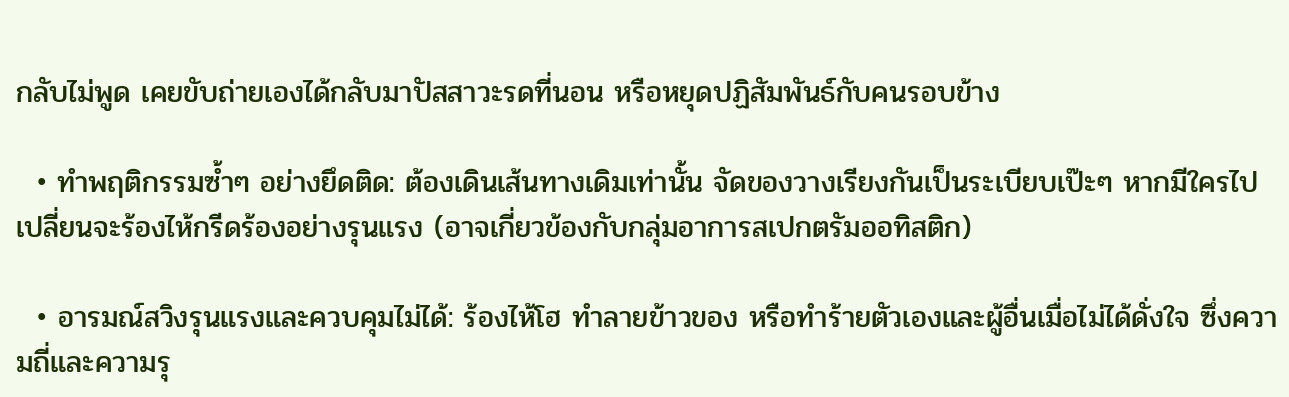กลับไม่พูด เคยขับถ่ายเองได้กลับมาปัสสาวะรดที่นอน หรือหยุดปฏิสัมพันธ์กับคนรอบข้าง

  • ทำพฤติกรรมซ้ำๆ อย่างยึดติด: ต้องเดินเส้นทางเดิมเท่านั้น จัดของวางเรียงกันเป็นระเบียบเป๊ะๆ หากมีใครไปเปลี่ยนจะร้องไห้กรีดร้องอย่างรุนแรง (อาจเกี่ยวข้องกับกลุ่มอาการสเปกตรัมออทิสติก)

  • อารมณ์สวิงรุนแรงและควบคุมไม่ได้: ร้องไห้โฮ ทำลายข้าวของ หรือทำร้ายตัวเองและผู้อื่นเมื่อไม่ได้ดั่งใจ ซึ่งความถี่และความรุ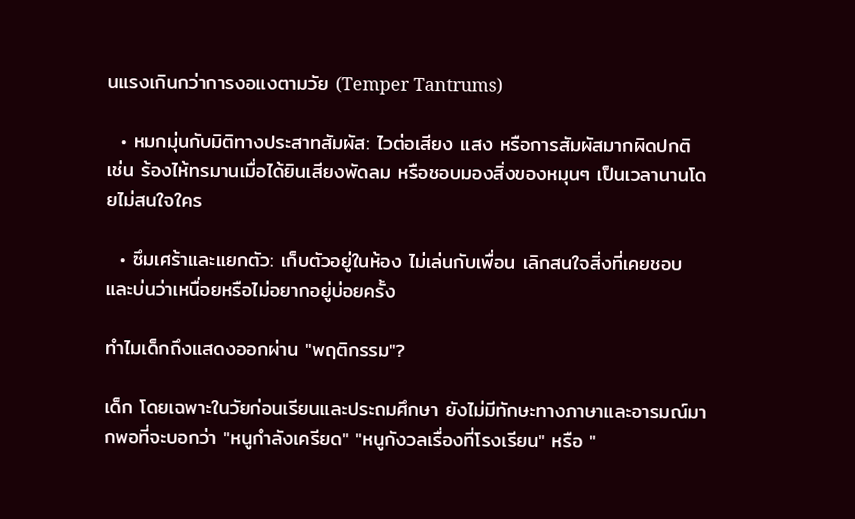นแรงเกินกว่าการงอแงตามวัย (Temper Tantrums)

  • หมกมุ่นกับมิติทางประสาทสัมผัส: ไวต่อเสียง แสง หรือการสัมผัสมากผิดปกติ เช่น ร้องไห้ทรมานเมื่อได้ยินเสียงพัดลม หรือชอบมองสิ่งของหมุนๆ เป็นเวลานานโดยไม่สนใจใคร

  • ซึมเศร้าและแยกตัว: เก็บตัวอยู่ในห้อง ไม่เล่นกับเพื่อน เลิกสนใจสิ่งที่เคยชอบ และบ่นว่าเหนื่อยหรือไม่อยากอยู่บ่อยครั้ง

ทำไมเด็กถึงแสดงออกผ่าน "พฤติกรรม"?

เด็ก โดยเฉพาะในวัยก่อนเรียนและประถมศึกษา ยังไม่มีทักษะทางภาษาและอารมณ์มากพอที่จะบอกว่า "หนูกำลังเครียด" "หนูกังวลเรื่องที่โรงเรียน" หรือ "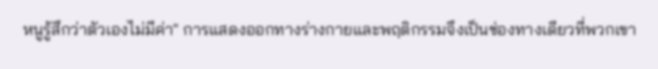หนูรู้สึกว่าตัวเองไม่มีค่า" การแสดงออกทางร่างกายและพฤติกรรมจึงเป็นช่องทางเดียวที่พวกเขา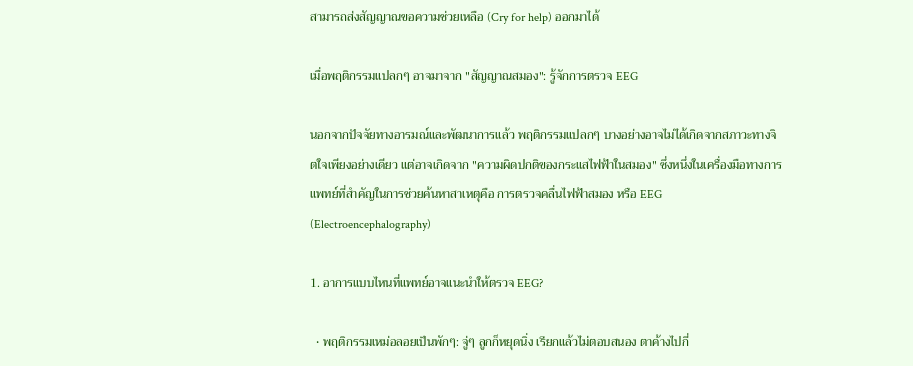สามารถส่งสัญญาณขอความช่วยเหลือ (Cry for help) ออกมาได้

เมื่อพฤติกรรมแปลกๆ อาจมาจาก "สัญญาณสมอง": รู้จักการตรวจ EEG

นอกจากปัจจัยทางอารมณ์และพัฒนาการแล้ว พฤติกรรมแปลกๆ บางอย่างอาจไม่ได้เกิดจากสภาวะทางจิตใจเพียงอย่างเดียว แต่อาจเกิดจาก "ความผิดปกติของกระแสไฟฟ้าในสมอง" ซึ่งหนึ่งในเครื่องมือทางการแพทย์ที่สำคัญในการช่วยค้นหาสาเหตุคือ การตรวจคลื่นไฟฟ้าสมอง หรือ EEG (Electroencephalography)

1. อาการแบบไหนที่แพทย์อาจแนะนำให้ตรวจ EEG?

  • พฤติกรรมเหม่อลอยเป็นพักๆ: จู่ๆ ลูกก็หยุดนิ่ง เรียกแล้วไม่ตอบสนอง ตาค้างไปกี่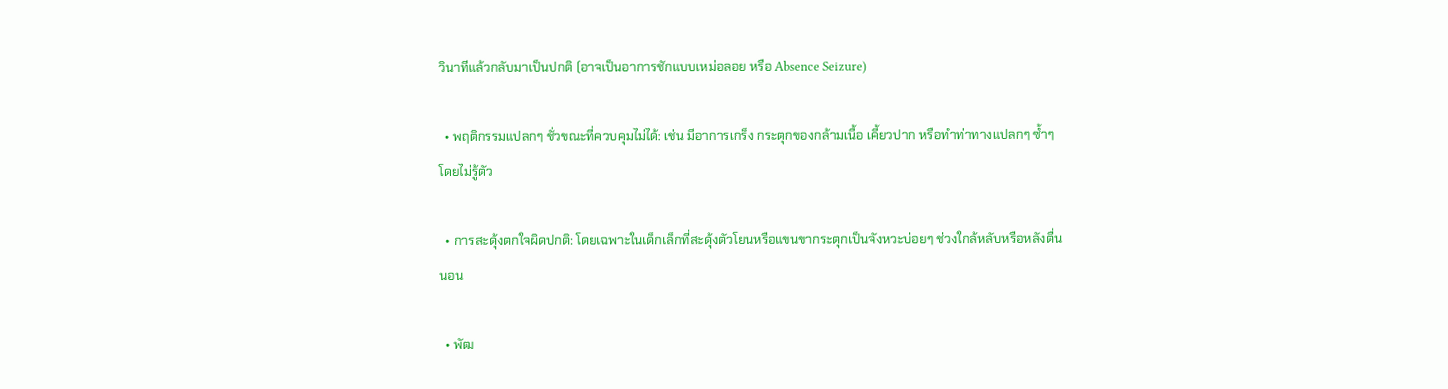วินาทีแล้วกลับมาเป็นปกติ (อาจเป็นอาการชักแบบเหม่อลอย หรือ Absence Seizure)

  • พฤติกรรมแปลกๆ ชั่วขณะที่ควบคุมไม่ได้: เช่น มีอาการเกร็ง กระตุกของกล้ามเนื้อ เคี้ยวปาก หรือทำท่าทางแปลกๆ ซ้ำๆ โดยไม่รู้ตัว

  • การสะดุ้งตกใจผิดปกติ: โดยเฉพาะในเด็กเล็กที่สะดุ้งตัวโยนหรือแขนขากระตุกเป็นจังหวะบ่อยๆ ช่วงใกล้หลับหรือหลังตื่นนอน

  • พัฒ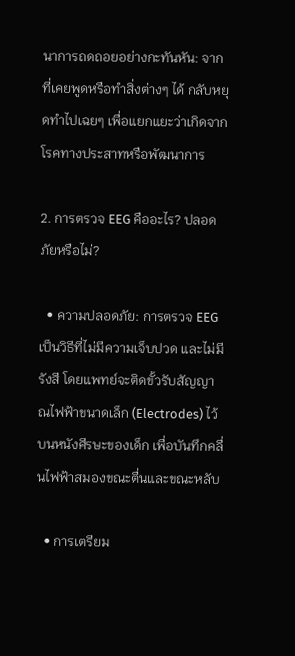นาการถดถอยอย่างกะทันหัน: จากที่เคยพูดหรือทำสิ่งต่างๆ ได้ กลับหยุดทำไปเฉยๆ เพื่อแยกแยะว่าเกิดจากโรคทางประสาทหรือพัฒนาการ

2. การตรวจ EEG คืออะไร? ปลอดภัยหรือไม่?

  • ความปลอดภัย: การตรวจ EEG เป็นวิธีที่ไม่มีความเจ็บปวด และไม่มีรังสี โดยแพทย์จะติดขั้วรับสัญญาณไฟฟ้าขนาดเล็ก (Electrodes) ไว้บนหนังศีรษะของเด็ก เพื่อบันทึกคลื่นไฟฟ้าสมองขณะตื่นและขณะหลับ

  • การเตรียม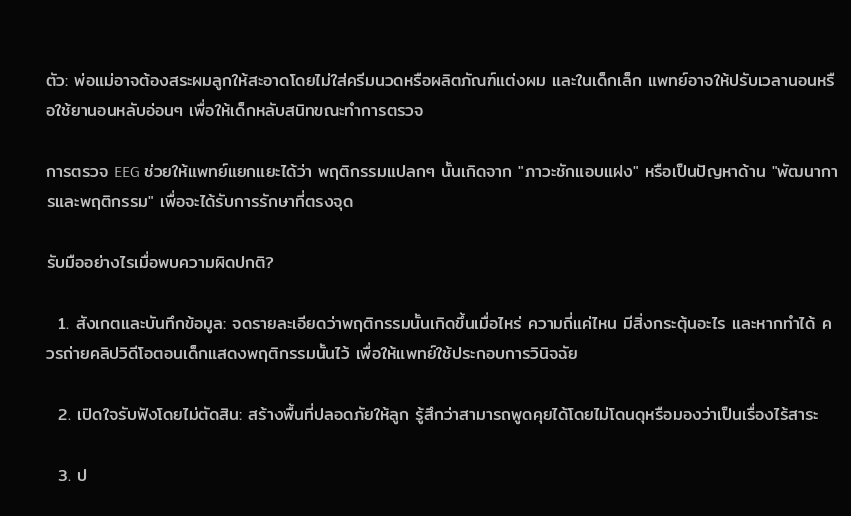ตัว: พ่อแม่อาจต้องสระผมลูกให้สะอาดโดยไม่ใส่ครีมนวดหรือผลิตภัณฑ์แต่งผม และในเด็กเล็ก แพทย์อาจให้ปรับเวลานอนหรือใช้ยานอนหลับอ่อนๆ เพื่อให้เด็กหลับสนิทขณะทำการตรวจ

การตรวจ EEG ช่วยให้แพทย์แยกแยะได้ว่า พฤติกรรมแปลกๆ นั้นเกิดจาก "ภาวะชักแอบแฝง" หรือเป็นปัญหาด้าน "พัฒนาการและพฤติกรรม" เพื่อจะได้รับการรักษาที่ตรงจุด

รับมืออย่างไรเมื่อพบความผิดปกติ?

  1. สังเกตและบันทึกข้อมูล: จดรายละเอียดว่าพฤติกรรมนั้นเกิดขึ้นเมื่อไหร่ ความถี่แค่ไหน มีสิ่งกระตุ้นอะไร และหากทำได้ ควรถ่ายคลิปวิดีโอตอนเด็กแสดงพฤติกรรมนั้นไว้ เพื่อให้แพทย์ใช้ประกอบการวินิจฉัย

  2. เปิดใจรับฟังโดยไม่ตัดสิน: สร้างพื้นที่ปลอดภัยให้ลูก รู้สึกว่าสามารถพูดคุยได้โดยไม่โดนดุหรือมองว่าเป็นเรื่องไร้สาระ

  3. ป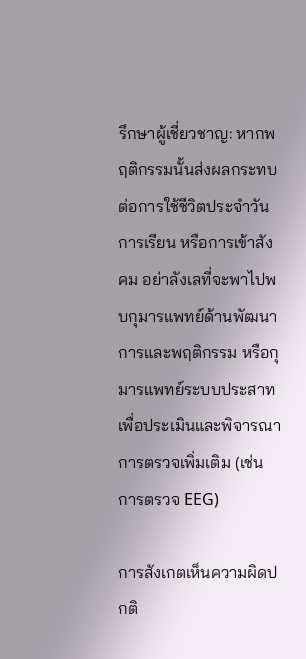รึกษาผู้เชี่ยวชาญ: หากพฤติกรรมนั้นส่งผลกระทบต่อการใช้ชีวิตประจำวัน การเรียน หรือการเข้าสังคม อย่าลังเลที่จะพาไปพบกุมารแพทย์ด้านพัฒนาการและพฤติกรรม หรือกุมารแพทย์ระบบประสาทเพื่อประเมินและพิจารณาการตรวจเพิ่มเติม (เช่น การตรวจ EEG)

การสังเกตเห็นความผิดปกติ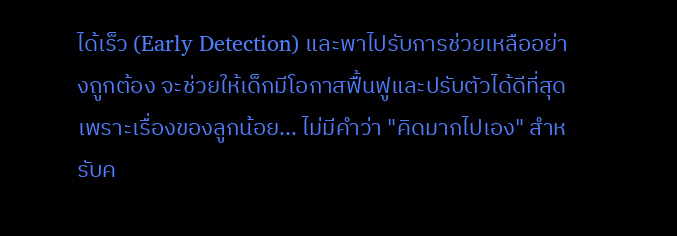ได้เร็ว (Early Detection) และพาไปรับการช่วยเหลืออย่างถูกต้อง จะช่วยให้เด็กมีโอกาสฟื้นฟูและปรับตัวได้ดีที่สุด เพราะเรื่องของลูกน้อย... ไม่มีคำว่า "คิดมากไปเอง" สำหรับค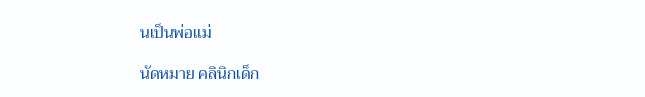นเป็นพ่อแม่

นัดหมาย คลินิกเด็ก